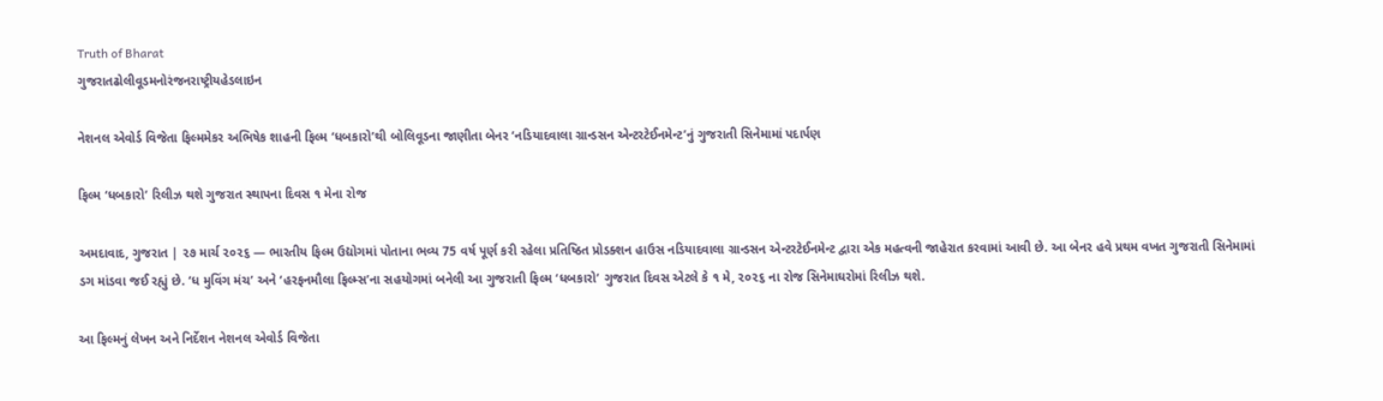Truth of Bharat
ગુજરાતઢોલીવૂડમનોરંજનરાષ્ટ્રીયહેડલાઇન

નેશનલ એવોર્ડ વિજેતા ફિલ્મમેકર અભિષેક શાહની ફિલ્મ ‘ધબકારો’થી બોલિવૂડના જાણીતા બેનર ‘નડિયાદવાલા ગ્રાન્ડસન એન્ટરટેઈનમેન્ટ’નું ગુજરાતી સિનેમામાં પદાર્પણ

ફિલ્મ ‘ધબકારો’ રિલીઝ થશે ગુજરાત સ્થાપના દિવસ ૧ મેના રોજ

અમદાવાદ, ગુજરાત | ૨૭ માર્ચ ૨૦૨૬ — ભારતીય ફિલ્મ ઉદ્યોગમાં પોતાના ભવ્ય 75 વર્ષ પૂર્ણ કરી રહેલા પ્રતિષ્ઠિત પ્રોડક્શન હાઉસ નડિયાદવાલા ગ્રાન્ડસન એન્ટરટેઈનમેન્ટ દ્વારા એક મહત્વની જાહેરાત કરવામાં આવી છે. આ બેનર હવે પ્રથમ વખત ગુજરાતી સિનેમામાં ડગ માંડવા જઈ રહ્યું છે. ‘ધ મુવિંગ મંચ’ અને ‘હરફનમૌલા ફિલ્મ્સ’ના સહયોગમાં બનેલી આ ગુજરાતી ફિલ્મ ‘ધબકારો’ ગુજરાત દિવસ એટલે કે ૧ મે, ૨૦૨૬ ના રોજ સિનેમાઘરોમાં રિલીઝ થશે.

આ ફિલ્મનું લેખન અને નિર્દેશન નેશનલ એવોર્ડ વિજેતા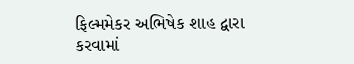ફિલ્મમેકર અભિષેક શાહ દ્વારા કરવામાં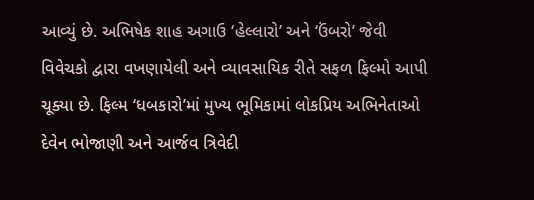આવ્યું છે. અભિષેક શાહ અગાઉ ‘હેલ્લારો’ અને ‘ઉંબરો’ જેવી વિવેચકો દ્વારા વખણાયેલી અને વ્યાવસાયિક રીતે સફળ ફિલ્મો આપી ચૂક્યા છે. ફિલ્મ ‘ધબકારો’માં મુખ્ય ભૂમિકામાં લોકપ્રિય અભિનેતાઓ દેવેન ભોજાણી અને આર્જવ ત્રિવેદી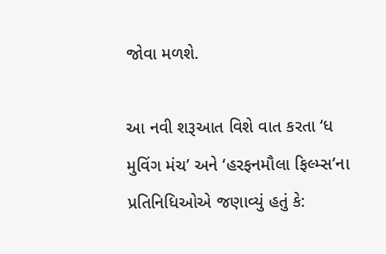જોવા મળશે.

આ નવી શરૂઆત વિશે વાત કરતા ‘ધ મુવિંગ મંચ’ અને ‘હરફનમૌલા ફિલ્મ્સ’ના પ્રતિનિધિઓએ જણાવ્યું હતું કે: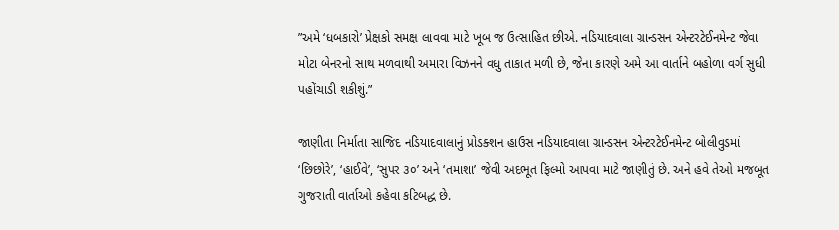”અમે ‘ધબકારો’ પ્રેક્ષકો સમક્ષ લાવવા માટે ખૂબ જ ઉત્સાહિત છીએ. નડિયાદવાલા ગ્રાન્ડસન એન્ટરટેઈનમેન્ટ જેવા મોટા બેનરનો સાથ મળવાથી અમારા વિઝનને વધુ તાકાત મળી છે, જેના કારણે અમે આ વાર્તાને બહોળા વર્ગ સુધી પહોંચાડી શકીશું.”

જાણીતા નિર્માતા સાજિદ નડિયાદવાલાનું પ્રોડક્શન હાઉસ નડિયાદવાલા ગ્રાન્ડસન એન્ટરટેઈનમેન્ટ બોલીવુડમાં ‘છિછોરે’, ‘હાઈવે’, ‘સુપર ૩૦’ અને ‘તમાશા’ જેવી અદભૂત ફિલ્મો આપવા માટે જાણીતું છે. અને હવે તેઓ મજબૂત ગુજરાતી વાર્તાઓ કહેવા કટિબદ્ધ છે.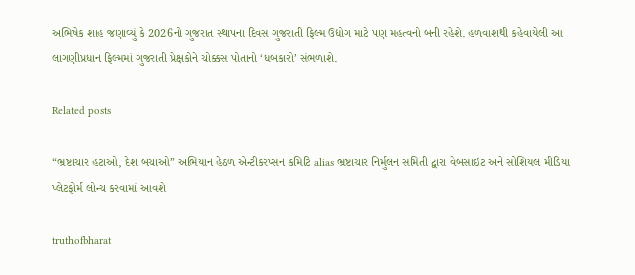અભિષેક શાહ જણાવ્યું કે 2026નો ગુજરાત સ્થાપના દિવસ ગુજરાતી ફિલ્મ ઉદ્યોગ માટે પણ મહત્વનો બની રહેશે. હળવાશથી કહેવાયેલી આ લાગણીપ્રધાન ફિલ્મમાં ગુજરાતી પ્રેક્ષકોને ચોક્કસ પોતાનો ‘ધબકારો’ સંભળાશે.

Related posts

“ભ્રષ્ટાચાર હટાઓ, દેશ બચાઓ” અભિયાન હેઠળ એન્ટીકરપ્સન કમિટિ alias ભ્રષ્ટાચાર નિર્મુલન સમિતી દ્વારા વેબસાઇટ અને સોશિયલ મીડિયા પ્લેટફોર્મ લોન્ચ કરવામાં આવશે

truthofbharat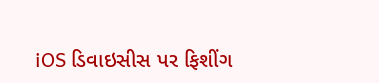iOS ડિવાઇસીસ પર ફિશીંગ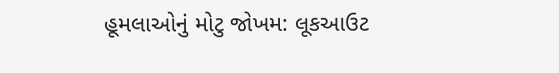હૂમલાઓનું મોટુ જોખમ: લૂકઆઉટ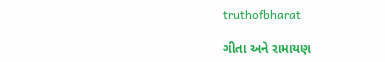truthofbharat

ગીતા અને રામાયણ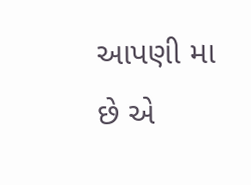આપણી મા છે એ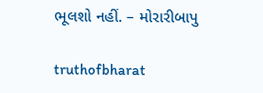ભૂલશો નહીં. – મોરારીબાપુ

truthofbharat